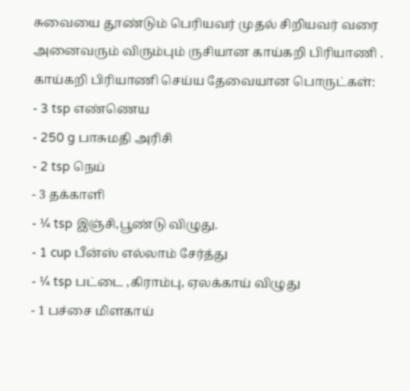சுவையை தூண்டும் பெரியவர் முதல் சிறியவர் வரை அனைவரும் விரும்பும் ருசியான காய்கறி பிரியாணி .
காய்கறி பிரியாணி செய்ய தேவையான பொருட்கள்:
- 3 tsp எண்ணெய
- 250 g பாசுமதி அரிசி
- 2 tsp நெய்
- 3 தக்காளி
- ¼ tsp இஞ்சி,பூண்டு விழுது.
- 1 cup பீன்ஸ் எல்லாம் சேர்த்து
- ¼ tsp பட்டை ,கிராம்பு, ஏலக்காய் விழுது
- 1 பச்சை மிளகாய்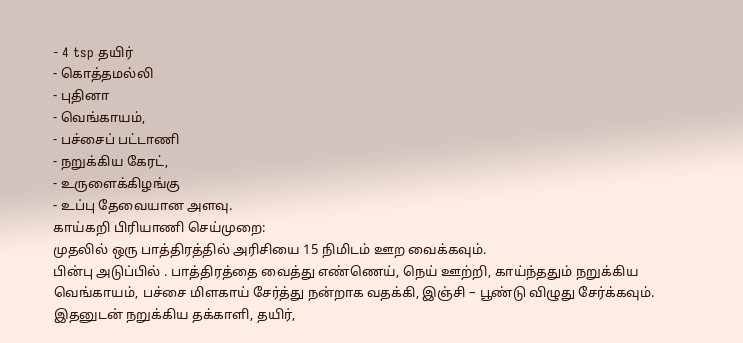- 4 tsp தயிர்
- கொத்தமல்லி
- புதினா
- வெங்காயம்,
- பச்சைப் பட்டாணி
- நறுக்கிய கேரட்,
- உருளைக்கிழங்கு
- உப்பு தேவையான அளவு.
காய்கறி பிரியாணி செய்முறை:
முதலில் ஒரு பாத்திரத்தில் அரிசியை 15 நிமிடம் ஊற வைக்கவும்.
பின்பு அடுப்பில் . பாத்திரத்தை வைத்து எண்ணெய், நெய் ஊற்றி, காய்ந்ததும் நறுக்கிய வெங்காயம், பச்சை மிளகாய் சேர்த்து நன்றாக வதக்கி, இஞ்சி – பூண்டு விழுது சேர்க்கவும்.
இதனுடன் நறுக்கிய தக்காளி, தயிர்,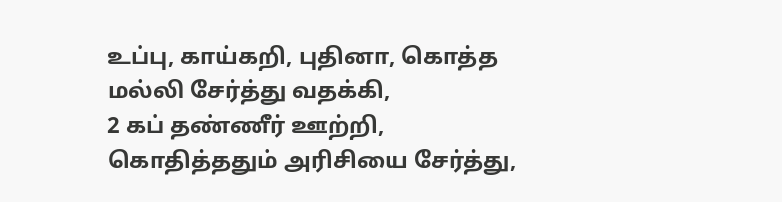உப்பு, காய்கறி, புதினா, கொத்த மல்லி சேர்த்து வதக்கி,
2 கப் தண்ணீர் ஊற்றி, கொதித்ததும் அரிசியை சேர்த்து,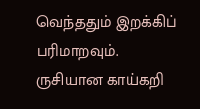வெந்ததும் இறக்கிப் பரிமாறவும்.
ருசியான காய்கறி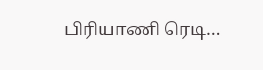பிரியாணி ரெடி…